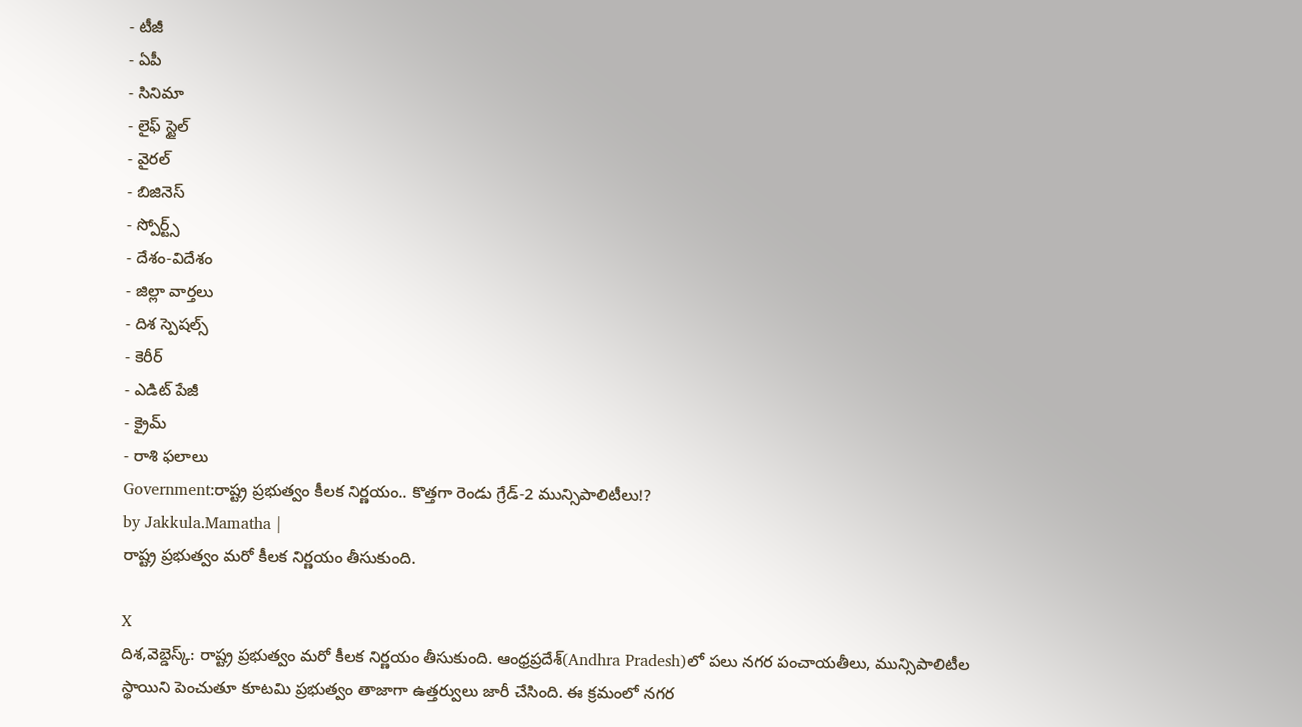- టీజీ
- ఏపీ
- సినిమా
- లైఫ్ స్టైల్
- వైరల్
- బిజినెస్
- స్పోర్ట్స్
- దేశం-విదేశం
- జిల్లా వార్తలు
- దిశ స్పెషల్స్
- కెరీర్
- ఎడిట్ పేజీ
- క్రైమ్
- రాశి ఫలాలు
Government:రాష్ట్ర ప్రభుత్వం కీలక నిర్ణయం.. కొత్తగా రెండు గ్రేడ్-2 మున్సిపాలిటీలు!?
by Jakkula.Mamatha |
రాష్ట్ర ప్రభుత్వం మరో కీలక నిర్ణయం తీసుకుంది.

X
దిశ,వెబ్డెస్క్: రాష్ట్ర ప్రభుత్వం మరో కీలక నిర్ణయం తీసుకుంది. ఆంధ్రప్రదేశ్(Andhra Pradesh)లో పలు నగర పంచాయతీలు, మున్సిపాలిటీల స్థాయిని పెంచుతూ కూటమి ప్రభుత్వం తాజాగా ఉత్తర్వులు జారీ చేసింది. ఈ క్రమంలో నగర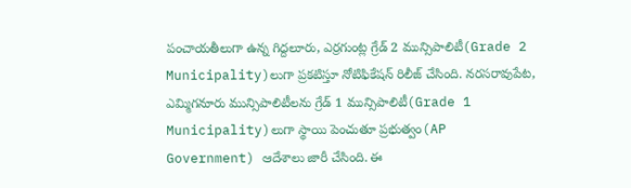పంచాయతీలుగా ఉన్న గిద్దలూరు, ఎర్రగుంట్ల గ్రేడ్ 2 మున్సిపాలిటీ(Grade 2 Municipality)లుగా ప్రకటిస్తూ నోటిఫికేషన్ రిలీజ్ చేసింది. నరసరావుపేట, ఎమ్మిగనూరు మున్సిపాలిటీలను గ్రేడ్ 1 మున్సిపాలిటీ(Grade 1 Municipality)లుగా స్థాయి పెంచుతూ ప్రభుత్వం(AP Government) ఆదేశాలు జారీ చేసింది. ఈ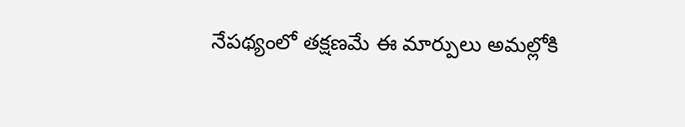నేపథ్యంలో తక్షణమే ఈ మార్పులు అమల్లోకి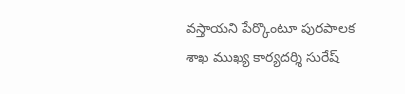వస్తాయని పేర్కొంటూ పురపాలక శాఖ ముఖ్య కార్యదర్శి సురేష్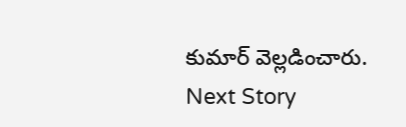కుమార్ వెల్లడించారు.
Next Story